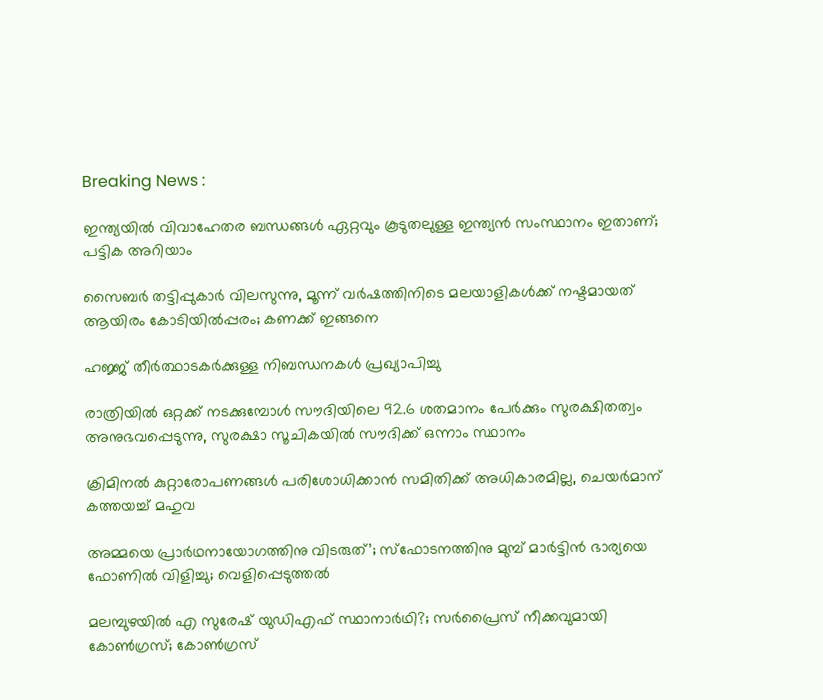Breaking News :

ഇന്ത്യയില്‍ വിവാഹേതര ബന്ധങ്ങള്‍ ഏറ്റവും കൂടുതലുള്ള ഇന്ത്യന്‍ സംസ്ഥാനം ഇതാണ്; പട്ടിക അറിയാം

സൈബര്‍ തട്ടിപ്പുകാര്‍ വിലസുന്നു, മൂന്ന് വര്‍ഷത്തിനിടെ മലയാളികള്‍ക്ക് നഷ്ടമായത് ആയിരം കോടിയില്‍പ്പരം; കണക്ക് ഇങ്ങനെ

ഹജ്ജ് തീർത്ഥാടകർക്കുള്ള നിബന്ധനകൾ പ്രഖ്യാപിച്ചു

രാത്രിയിൽ ഒറ്റക്ക് നടക്കുമ്പോൾ സൗദിയിലെ 92.6 ശതമാനം പേർക്കും സുരക്ഷിതത്വം അനുഭവപ്പെടുന്നു, സുരക്ഷാ സൂചികയിൽ സൗദിക്ക് ഒന്നാം സ്ഥാനം

ക്രിമിനല്‍ കുറ്റാരോപണങ്ങള്‍ പരിശോധിക്കാന്‍ സമിതിക്ക്‌ അധികാരമില്ല, ചെയര്‍മാന്‌ കത്തയച്ച് മഹുവ

അമ്മയെ പ്രാര്‍ഥനായോഗത്തിനു വിടരുത്’; സ്‌ഫോടനത്തിനു മുമ്പ് മാര്‍ട്ടിന്‍ ഭാര്യയെ ഫോണില്‍ വിളിച്ചു; വെളിപ്പെടുത്തല്‍

മലമ്പുഴയില്‍ എ സുരേഷ് യുഡിഎഫ് സ്ഥാനാര്‍ഥി?; സര്‍പ്രൈസ് നീക്കവുമായി കോണ്‍ഗ്രസ്; കോണ്‍ഗ്രസ്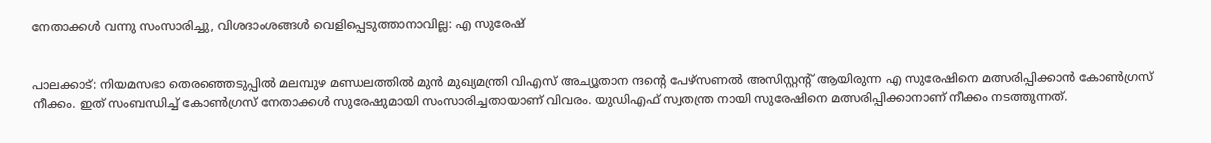നേതാക്കള്‍ വന്നു സംസാരിച്ചു, വിശദാംശങ്ങള്‍ വെളിപ്പെടുത്താനാവില്ല: എ സുരേഷ്


പാലക്കാട്: നിയമസഭാ തെരഞ്ഞെടുപ്പില്‍ മലമ്പുഴ മണ്ഡലത്തില്‍ മുന്‍ മുഖ്യമന്ത്രി വിഎസ് അച്യൂതാന ന്ദന്റെ പേഴ്‌സണല്‍ അസിസ്റ്റന്റ് ആയിരുന്ന എ സുരേഷിനെ മത്സരിപ്പിക്കാന്‍ കോണ്‍ഗ്രസ് നീക്കം. ഇത് സംബന്ധിച്ച് കോണ്‍ഗ്രസ് നേതാക്കള്‍ സുരേഷുമായി സംസാരിച്ചതായാണ് വിവരം. യുഡിഎഫ് സ്വതന്ത്ര നായി സുരേഷിനെ മത്സരിപ്പിക്കാനാണ് നീക്കം നടത്തുന്നത്.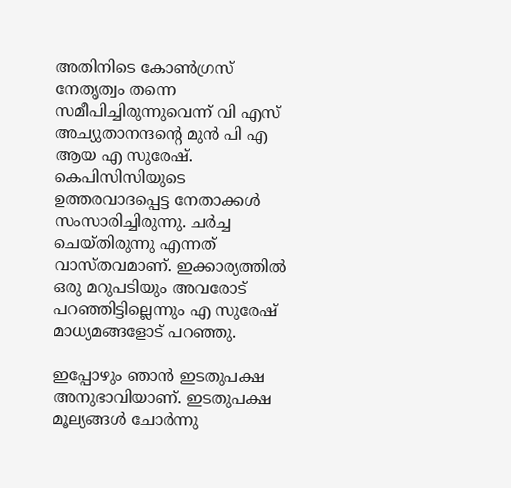അതിനിടെ കോണ്‍ഗ്രസ് നേതൃത്വം തന്നെ സമീപിച്ചിരുന്നുവെന്ന് വി എസ് അച്യുതാനന്ദന്റെ മുന്‍ പി എ ആയ എ സുരേഷ്. കെപിസിസിയുടെ ഉത്തരവാദപ്പെട്ട നേതാക്കള്‍ സംസാരിച്ചിരുന്നു. ചര്‍ച്ച ചെയ്തിരുന്നു എന്നത് വാസ്തവമാണ്. ഇക്കാര്യത്തില്‍ ഒരു മറുപടിയും അവരോട് പറഞ്ഞിട്ടില്ലെന്നും എ സുരേഷ് മാധ്യമങ്ങളോട് പറഞ്ഞു.

ഇപ്പോഴും ഞാന്‍ ഇടതുപക്ഷ അനുഭാവിയാണ്. ഇടതുപക്ഷ മൂല്യങ്ങള്‍ ചോര്‍ന്നു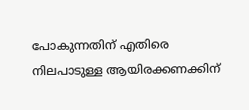പോകുന്നതിന് എതിരെ നിലപാടുള്ള ആയിരക്കണക്കിന്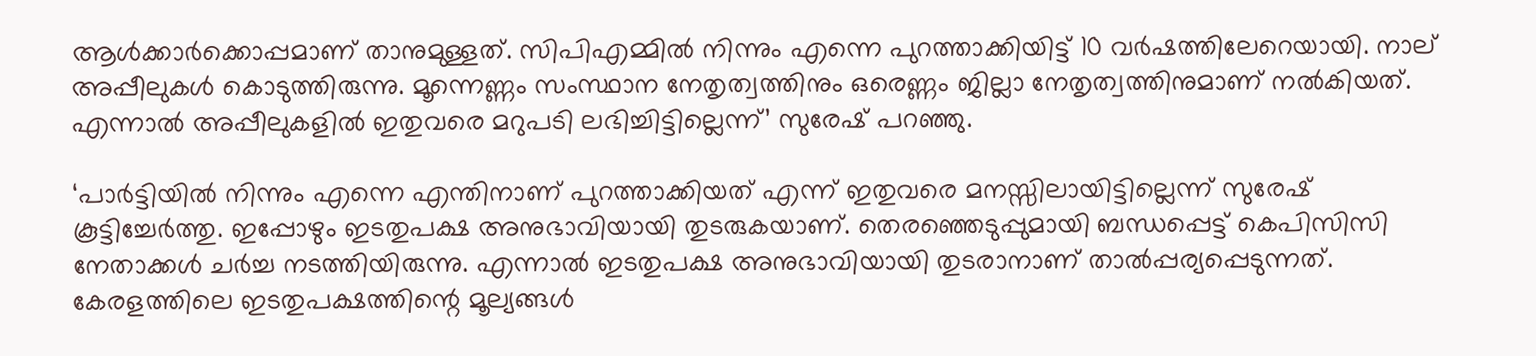ആള്‍ക്കാര്‍ക്കൊപ്പമാണ് താനുമുള്ളത്. സിപിഎമ്മില്‍ നിന്നും എന്നെ പുറത്താക്കിയിട്ട് 10 വര്‍ഷത്തിലേറെയായി. നാല് അപ്പീലുകള്‍ കൊടുത്തിരുന്നു. മൂന്നെണ്ണം സംസ്ഥാന നേതൃത്വത്തിനും ഒരെണ്ണം ജില്ലാ നേതൃത്വത്തിനുമാണ് നല്‍കിയത്. എന്നാല്‍ അപ്പീലുകളില്‍ ഇതുവരെ മറുപടി ലഭിച്ചിട്ടില്ലെന്ന്’ സുരേഷ് പറഞ്ഞു.

‘പാര്‍ട്ടിയില്‍ നിന്നും എന്നെ എന്തിനാണ് പുറത്താക്കിയത് എന്ന് ഇതുവരെ മനസ്സിലായിട്ടില്ലെന്ന് സുരേഷ് കൂട്ടിച്ചേര്‍ത്തു. ഇപ്പോഴും ഇടതുപക്ഷ അനുഭാവിയായി തുടരുകയാണ്. തെരഞ്ഞെടുപ്പുമായി ബന്ധപ്പെട്ട് കെപിസിസി നേതാക്കള്‍ ചര്‍ച്ച നടത്തിയിരുന്നു. എന്നാല്‍ ഇടതുപക്ഷ അനുഭാവിയായി തുടരാനാണ് താല്‍പ്പര്യപ്പെടുന്നത്. കേരളത്തിലെ ഇടതുപക്ഷത്തിന്റെ മൂല്യങ്ങള്‍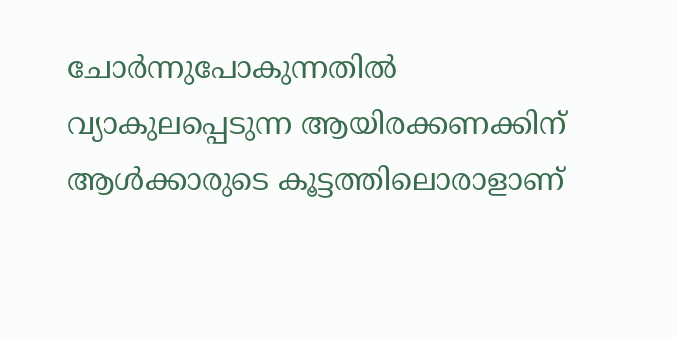ചോര്‍ന്നുപോകുന്നതില്‍ വ്യാകുലപ്പെടുന്ന ആയിരക്കണക്കിന് ആള്‍ക്കാരുടെ കൂട്ടത്തിലൊരാളാണ്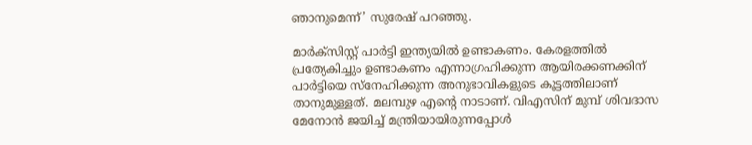ഞാനുമെന്ന്’ സുരേഷ് പറഞ്ഞു.

മാര്‍ക്‌സിസ്റ്റ് പാര്‍ട്ടി ഇന്ത്യയില്‍ ഉണ്ടാകണം. കേരളത്തില്‍ പ്രത്യേകിച്ചും ഉണ്ടാകണം എന്നാഗ്രഹിക്കുന്ന ആയിരക്കണക്കിന് പാര്‍ട്ടിയെ സ്‌നേഹിക്കുന്ന അനുഭാവികളുടെ കൂട്ടത്തിലാണ് താനുമുള്ളത്. മലമ്പുഴ എന്റെ നാടാണ്. വിഎസിന് മുമ്പ് ശിവദാസ മേനോന്‍ ജയിച്ച് മന്ത്രിയായിരുന്നപ്പോള്‍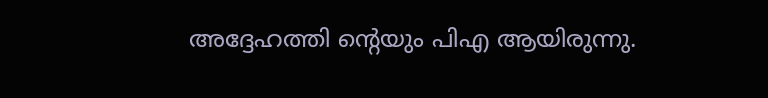അദ്ദേഹത്തി ന്റെയും പിഎ ആയിരുന്നു.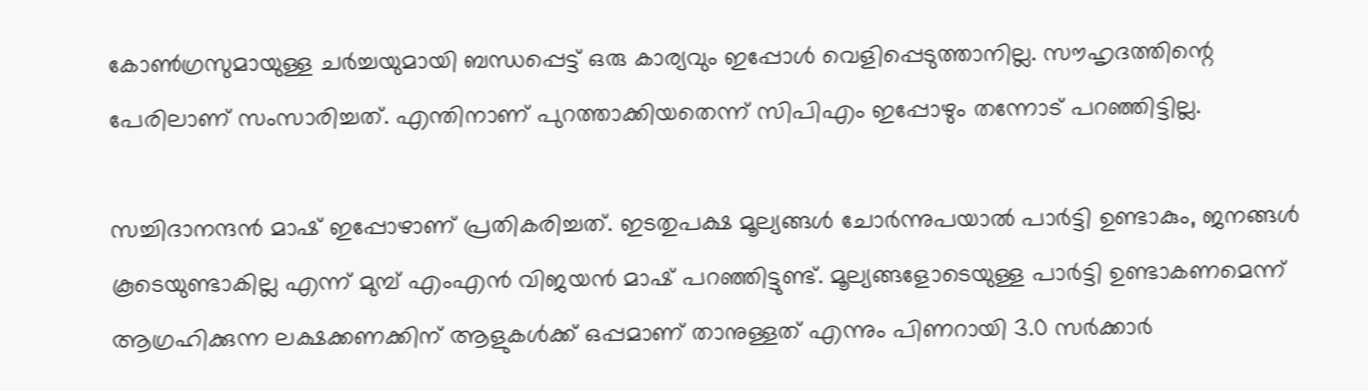കോൺഗ്രസുമായുള്ള ചര്‍ച്ചയുമായി ബന്ധപ്പെട്ട് ഒരു കാര്യവും ഇപ്പോള്‍ വെളിപ്പെടുത്താനില്ല. സൗഹൃദത്തിന്റെ പേരിലാണ് സംസാരിച്ചത്. എന്തിനാണ് പുറത്താക്കിയതെന്ന് സിപിഎം ഇപ്പോഴും തന്നോട് പറഞ്ഞിട്ടില്ല.

സച്ചിദാനന്ദന്‍ മാഷ് ഇപ്പോഴാണ് പ്രതികരിച്ചത്. ഇടതുപക്ഷ മൂല്യങ്ങള്‍ ചോര്‍ന്നുപയാല്‍ പാര്‍ട്ടി ഉണ്ടാകും, ജനങ്ങള്‍ കൂടെയുണ്ടാകില്ല എന്ന് മുമ്പ് എംഎന്‍ വിജയന്‍ മാഷ് പറഞ്ഞിട്ടുണ്ട്. മൂല്യങ്ങളോടെയുള്ള പാര്‍ട്ടി ഉണ്ടാകണമെന്ന് ആഗ്രഹിക്കുന്ന ലക്ഷക്കണക്കിന് ആളുകള്‍ക്ക് ഒപ്പമാണ് താനുള്ളത് എന്നും പിണറായി 3.0 സര്‍ക്കാര്‍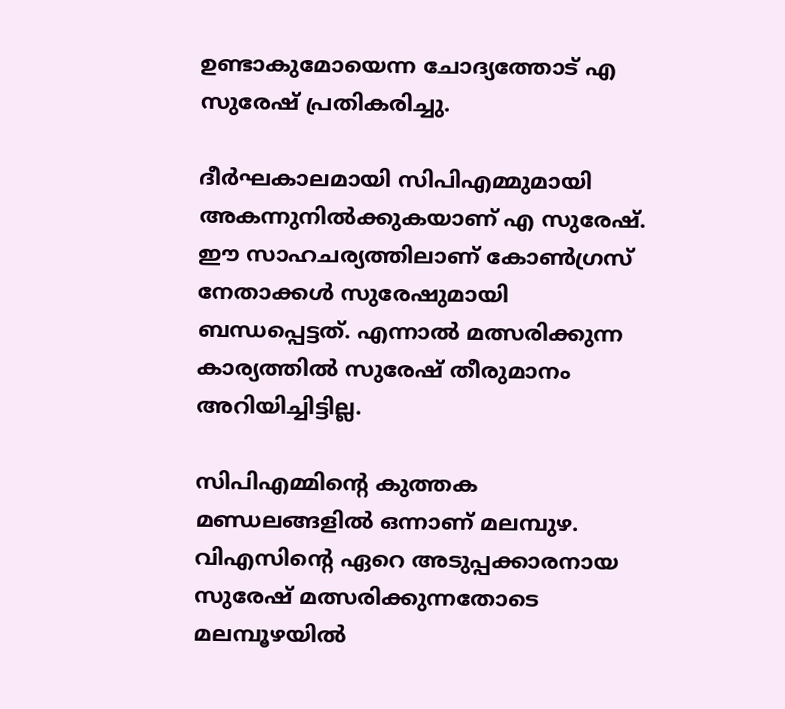ഉണ്ടാകുമോയെന്ന ചോദ്യത്തോട് എ സുരേഷ് പ്രതികരിച്ചു.

ദീര്‍ഘകാലമായി സിപിഎമ്മുമായി അകന്നുനില്‍ക്കുകയാണ് എ സുരേഷ്. ഈ സാഹചര്യത്തിലാണ് കോണ്‍ഗ്രസ് നേതാക്കള്‍ സുരേഷുമായി ബന്ധപ്പെട്ടത്. എന്നാല്‍ മത്സരിക്കുന്ന കാര്യത്തില്‍ സുരേഷ് തീരുമാനം അറിയിച്ചിട്ടില്ല.

സിപിഎമ്മിന്റെ കുത്തക മണ്ഡലങ്ങളില്‍ ഒന്നാണ് മലമ്പുഴ. വിഎസിന്റെ ഏറെ അടുപ്പക്കാരനായ സുരേഷ് മത്സരിക്കുന്നതോടെ മലമ്പൂഴയില്‍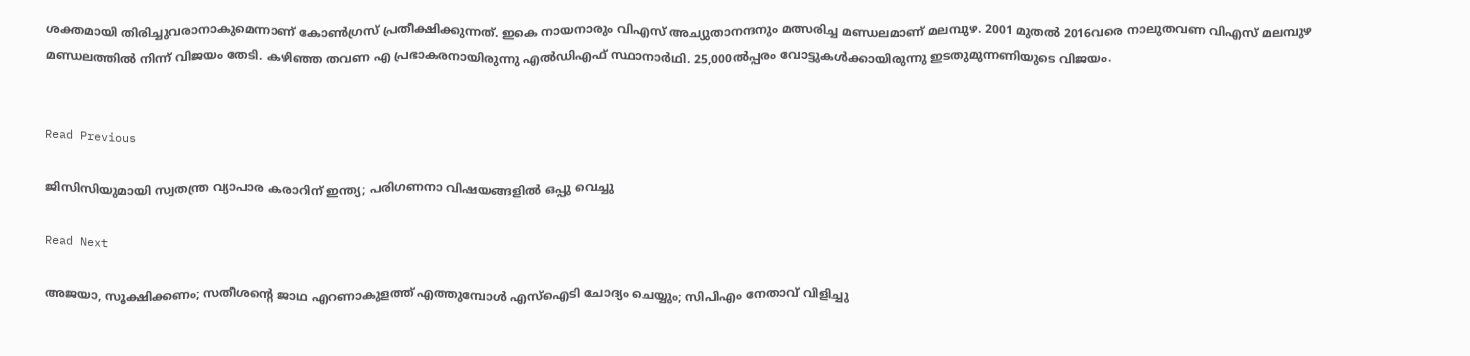ശക്തമായി തിരിച്ചുവരാനാകുമെന്നാണ് കോണ്‍ഗ്രസ് പ്രതീക്ഷിക്കുന്നത്. ഇകെ നായനാരും വിഎസ് അച്യുതാനന്ദനും മത്സരിച്ച മണ്ഡലമാണ് മലമ്പുഴ. 2001 മുതല്‍ 2016വരെ നാലുതവണ വിഎസ് മലമ്പുഴ മണ്ഡലത്തില്‍ നിന്ന് വിജയം തേടി. കഴിഞ്ഞ തവണ എ പ്രഭാകരനായിരുന്നു എല്‍ഡിഎഫ് സ്ഥാനാര്‍ഥി. 25,000ല്‍പ്പരം വോട്ടുകള്‍ക്കായിരുന്നു ഇടതുമുന്നണിയുടെ വിജയം.


Read Previous

ജിസിസിയുമായി സ്വതന്ത്ര വ്യാപാര കരാറിന് ഇന്ത്യ; പരിഗണനാ വിഷയങ്ങളില്‍ ഒപ്പു വെച്ചു

Read Next

അജയാ, സൂക്ഷിക്കണം; സതീശന്റെ ജാഥ എറണാകുളത്ത് എത്തുമ്പോള്‍ എസ്‌ഐടി ചോദ്യം ചെയ്യും; സിപിഎം നേതാവ് വിളിച്ചു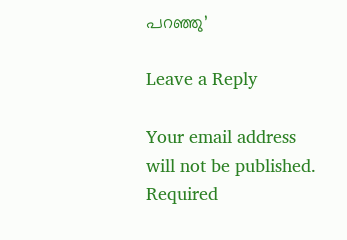പറഞ്ഞു’

Leave a Reply

Your email address will not be published. Required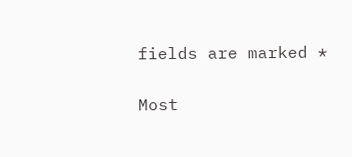fields are marked *

Most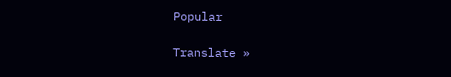Popular

Translate »